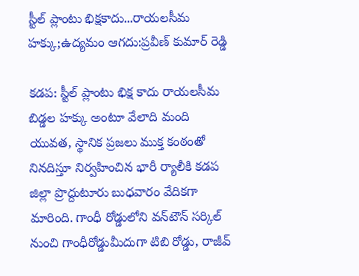స్టీల్ ప్లాంటు భిక్ష‌కాదు...రాయలసీమ హ‌క్కు;ఉద్యమం ఆగదు:ప్రవీణ్ కుమార్ రెడ్డి

కడప: స్టీల్ ప్లాంటు భిక్ష కాదు రాయ‌ల‌సీమ బిడ్డ‌ల హ‌క్కు అంటూ వేలాది మంది యువత, స్థానిక ప్రజలు ముక్త కంఠంతో నినదిస్తూ నిర్వహించిన భారీ ర్యాలీకి కడప జిల్లా ప్రొద్దుటూరు బుధవారం వేదికగా మారింది. గాంధీ రోడ్డులోని వ‌న్‌టౌన్ స‌ర్కిల్ నుంచి గాంధీరోడ్డుమీదుగా టిబి రోడ్డు, రాజీవ్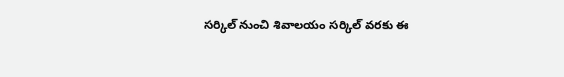స‌ర్కిల్ నుంచి శివాల‌యం స‌ర్కిల్ వ‌ర‌కు ఈ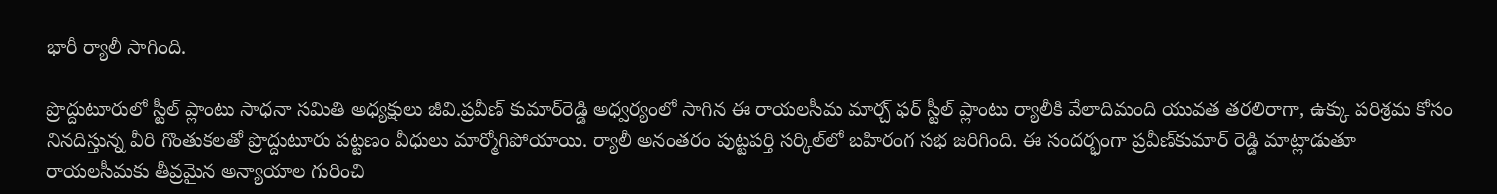భారీ ర్యాలీ సాగింది.

ప్రొద్దుటూరులో స్టీల్ ప్లాంటు సాధ‌నా స‌మితి అధ్యక్షులు జీవి.ప్ర‌వీణ్ కుమార్‌రెడ్డి అధ్వర్యంలో సాగిన ఈ రాయలసీమ మార్చ్ ఫ‌ర్ స్టీల్ ప్లాంటు ర్యాలీకి వేలాదిమంది యువత తరలిరాగా, ఉక్కు పరిశ్రమ కోసం నినదిస్తున్న వీరి గొంతుకలతో ప్రొద్దుటూరు పట్టణం వీధులు మార్మోగిపోయాయి. ర్యాలీ అనంతరం పుట్ట‌ప‌ర్తి స‌ర్కిల్‌లో బ‌హిరంగ స‌భ‌ జరిగింది. ఈ సందర్భంగా ప్ర‌వీణ్‌కుమార్ రెడ్డి మాట్లాడుతూ రాయ‌ల‌సీమకు తీవ్ర‌మైన అన్యాయాల గురించి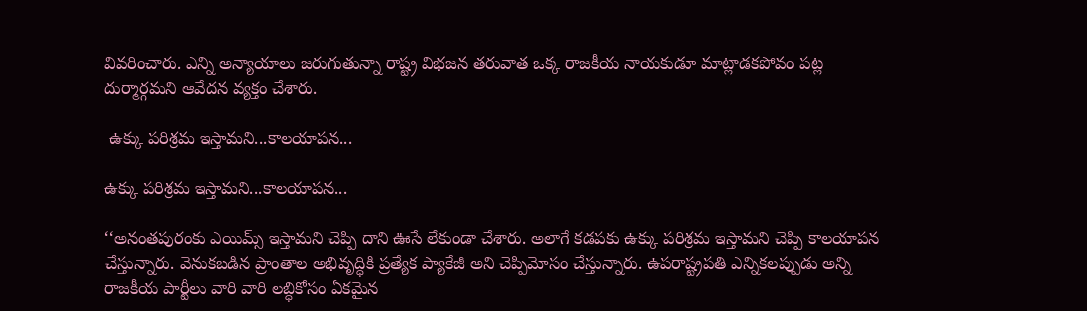వివరించారు. ఎన్ని అన్యాయాలు జ‌రుగుతున్నా రాష్ట్ర విభ‌జ‌న త‌రువాత ఒక్క రాజ‌కీయ నాయ‌కుడూ మాట్లాడ‌క‌పోవం పట్ల దుర్మార్గ‌మ‌ని ఆవేద‌న వ్య‌క్తం చేశారు.

 ఉక్కు పరిశ్రమ ఇస్తామని...కాలయాపన...

ఉక్కు పరిశ్రమ ఇస్తామని...కాలయాపన...

‘‘అనంత‌పురంకు ఎయిమ్స్ ఇస్తామ‌ని చెప్పి దాని ఊసే లేకుండా చేశార‌ు. అలాగే క‌డ‌పకు ఉక్కు ప‌రిశ్ర‌మ ఇస్తామ‌ని చెప్పి కాల‌యాప‌న చేస్తున్నార‌ు. వెనుక‌బ‌డిన ప్రాంతాల అభివృద్ధికి ప్ర‌త్యేక ప్యాకేజీ అని చెప్పిమోసం చేస్తున్నార‌ు. ఉప‌రాష్ట్రప‌తి ఎన్నిక‌ల‌ప్పుడు అన్ని రాజ‌కీయ పార్టీలు వారి వారి ల‌బ్ధికోసం ఏకమైన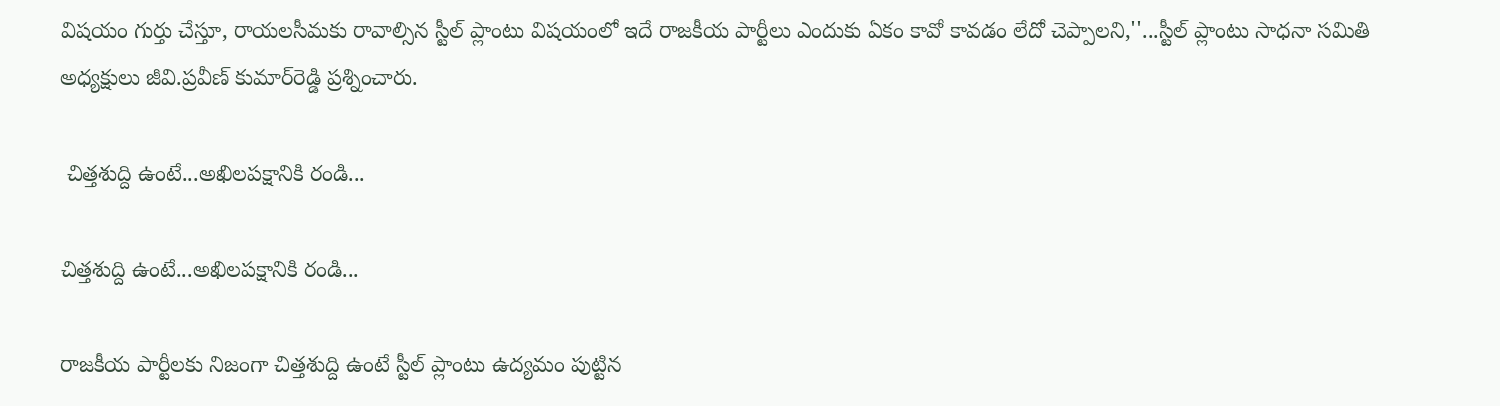విషయం గుర్తు చేస్తూ, రాయ‌ల‌సీమ‌కు రావాల్సిన స్టీల్ ప్లాంటు విష‌యంలో ఇదే రాజ‌కీయ పార్టీలు ఎందుకు ఏకం కావో కావడం లేదో చెప్పాలని,''...స్టీల్ ప్లాంటు సాధ‌నా స‌మితి అధ్యక్షులు జీవి.ప్ర‌వీణ్ కుమార్‌రెడ్డి ప్ర‌శ్నించారు.

 చిత్తశుద్ది ఉంటే...అఖిలపక్షానికి రండి...

చిత్తశుద్ది ఉంటే...అఖిలపక్షానికి రండి...

రాజ‌కీయ పార్టీల‌కు నిజంగా చిత్త‌శుద్ది ఉంటే స్టీల్ ప్లాంటు ఉద్య‌మం పుట్టిన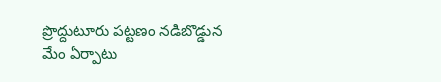ప్రొద్దుటూరు పట్టణం న‌డిబొడ్డున మేం ఏర్పాటు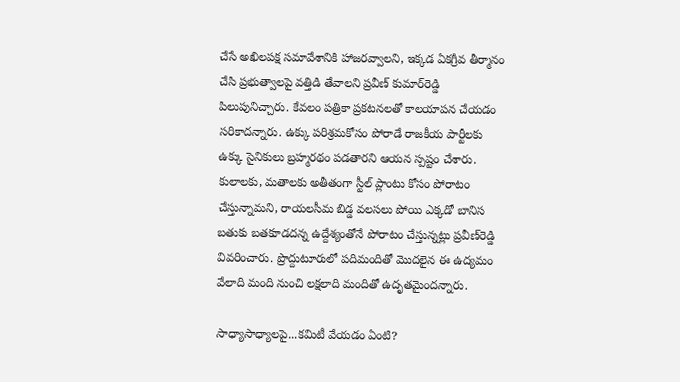చేసే అఖిల‌ప‌క్ష స‌మావేశానికి హాజ‌రవ్వాలని, ఇక్కడ ఏకగ్రీవ తీర్మానం చేసి ప్ర‌భుత్వాల‌పై వ‌త్తిడి తేవాల‌ని ప్ర‌వీణ్ కుమార్‌రెడ్డి పిలుపునిచ్చారు. కేవ‌లం ప‌త్రికా ప్ర‌క‌ట‌న‌ల‌తో కాల‌యాప‌న చేయ‌డం స‌రికాద‌న్నారు. ఉక్కు ప‌రిశ్ర‌మ‌కోసం పోరాడే రాజ‌కీయ పార్టీల‌కు ఉక్కు సైనికులు బ్ర‌హ్మ‌ర‌థం ప‌డ‌తార‌ని ఆయ‌న స్ప‌ష్టం చేశారు. కులాల‌కు, మ‌తాల‌కు అతీతంగా స్టీల్ ప్లాంటు కోసం పోరాటం చేస్తున్నామ‌ని, రాయ‌ల‌సీమ బిడ్డ వ‌ల‌స‌లు పోయి ఎక్క‌డో బానిస బ‌తుకు బ‌త‌కూడ‌ద‌న్న ఉద్దేశ్యంతోనే పోరాటం చేస్తున్న‌ట్లు ప్ర‌వీణ్‌రెడ్డి వివరించారు. ప్రొద్దుటూరులో ప‌దిమందితో మొద‌లైన ఈ ఉద్య‌మం వేలాది మంది నుంచి ల‌క్ష‌లాది మందితో ఉదృత‌మైంద‌న్నారు.

సాధ్యాసాధ్యాలపై...కమిటీ వేయడం ఏంటి?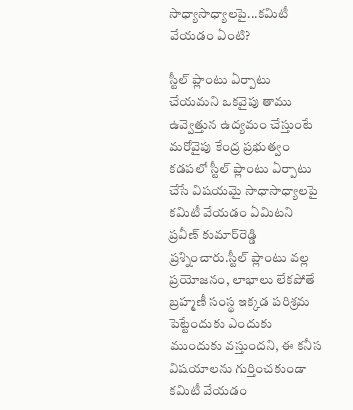సాధ్యాసాధ్యాలపై...కమిటీ వేయడం ఏంటి?

స్టీల్ ప్లాంటు ఏర్పాటు చేయ‌మని ఒక‌వైపు తాము ఉవ్వెత్తున ఉద్య‌మం చేస్తుంటే మ‌రోవైపు కేంద్ర ప్ర‌భుత్వం క‌డ‌ప‌లో స్టీల్ ప్లాంటు ఏర్పాటు చేసే విషయమై సాధాసాధ్యాల‌పై కమిటీ వేయ‌డం ఏమిట‌ని ప్ర‌వీణ్ కుమార్‌రెడ్డి ప్ర‌శ్నించారు.స్టీల్ ప్లాంటు వ‌ల్ల ప్ర‌యోజ‌నం, లాభాలు లేక‌పోతే బ్ర‌హ్మ‌ణీ సంస్థ ఇక్క‌డ ప‌రిశ్ర‌మ పెట్టేందుకు ఎందుకు ముందుకు వ‌స్తుంద‌ని, ఈ క‌నీస విష‌యాల‌ను గుర్తించ‌కుండా క‌మిటీ వేయ‌డం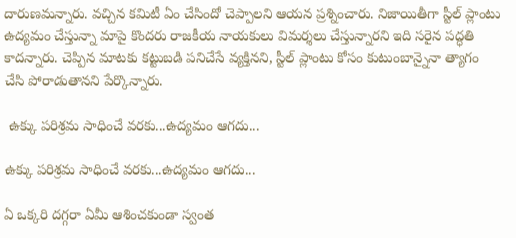దారుణ‌మ‌న్నారు. వ‌చ్చిన క‌మిటీ ఏం చేసిందో చెప్పాల‌ని ఆయ‌న ప్ర‌శ్నించారు. నిజాయితీగా స్టీల్ ప్లాంటు ఉద్య‌మం చేస్తున్నా మాపై కొంద‌రు రాజ‌కీయ నాయ‌కులు విమ‌ర్శ‌లు చేస్తున్నార‌ని ఇది స‌రైన ప‌ద్ధ‌తి కాద‌న్నారు. చెప్పిన మాట‌కు క‌ట్టుబ‌డి ప‌నిచేసే వ్య‌క్తిన‌ని, స్టీల్ ప్లాంటు కోసం కుటుంబాన్నైనా త్యాగం చేసి పోరాడుతాన‌ని పేర్కొన్నారు.

 ఉక్కు పరిశ్రమ సాధించే వరకు...ఉద్యమం ఆగదు...

ఉక్కు పరిశ్రమ సాధించే వరకు...ఉద్యమం ఆగదు...

ఏ ఒక్క‌రి ద‌గ్గ‌రా ఏమీ ఆశించ‌కుండా స్వంత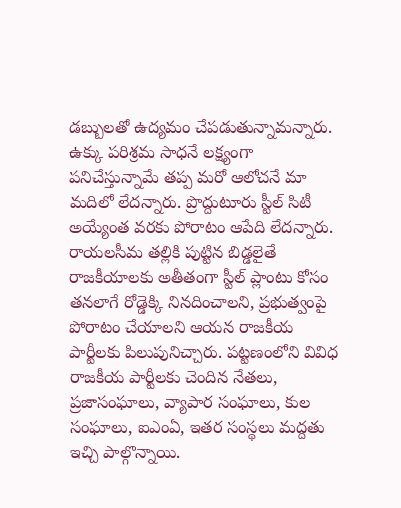డ‌బ్బుల‌తో ఉద్య‌మం చేప‌డుతున్నామ‌న్నారు. ఉక్కు ప‌రిశ్ర‌మ సాధ‌నే ల‌క్ష్యంగా ప‌నిచేస్తున్నామే త‌ప్ప మ‌రో ఆలోచ‌నే మా మ‌దిలో లేద‌న్నారు. ప్రొద్దుటూరు స్టీల్ సిటీ అయ్యేంత వ‌ర‌కు పోరాటం ఆపేది లేద‌న్నారు. రాయ‌ల‌సీమ త‌ల్లికి పుట్టిన బిడ్డ‌లైతే రాజ‌కీయాల‌కు అతీతంగా స్టీల్ ప్లాంటు కోసం త‌న‌లాగే రోడ్డెక్కి నిన‌దించాల‌ని, ప్ర‌భుత్వంపై పోరాటం చేయాల‌ని ఆయ‌న రాజ‌కీయ పార్టీల‌కు పిలుపునిచ్చారు. ప‌ట్ట‌ణంలోని వివిధ రాజ‌కీయ పార్టీల‌కు చెందిన నేతలు, ప్ర‌జాసంఘాలు, వ్యాపార సంఘాలు, కుల సంఘాలు, ఐఎంఏ, ఇత‌ర సంస్థ‌లు మ‌ద్దతు ఇచ్చి పాల్గొన్నాయి.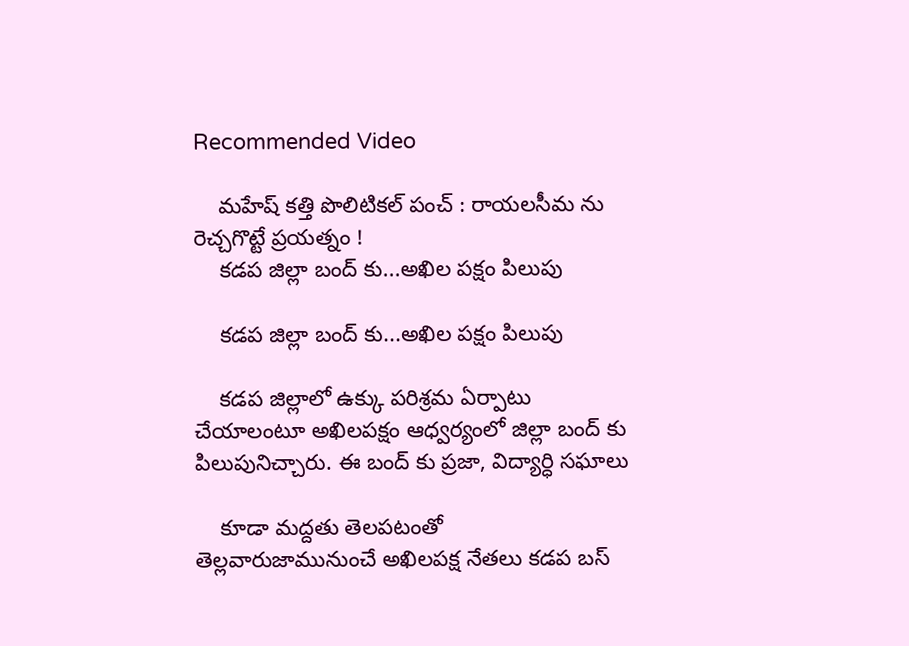Recommended Video

    మహేష్ కత్తి పొలిటికల్ పంచ్ : రాయలసీమ ను రెచ్చగొట్టే ప్రయత్నం !
    కడప జిల్లా బంద్ కు...అఖిల పక్షం పిలుపు

    కడప జిల్లా బంద్ కు...అఖిల పక్షం పిలుపు

    కడప జిల్లాలో ఉక్కు పరిశ్రమ ఏర్పాటు చేయాలంటూ అఖిలపక్షం ఆధ్వర్యంలో జిల్లా బంద్ కు పిలుపునిచ్చారు. ఈ బంద్ కు ప్రజా, విద్యార్ధి సఘాలు

    కూడా మద్దతు తెలపటంతో తెల్లవారుజామునుంచే అఖిలపక్ష నేతలు కడప బస్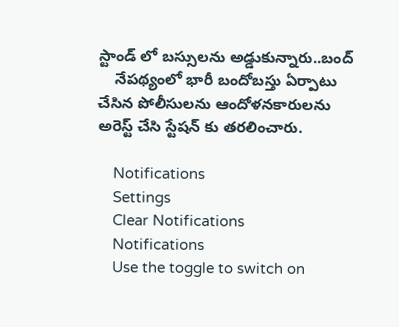స్టాండ్ లో బస్సులను అడ్డుకున్నారు..బంద్
    నేపథ్యంలో భారీ బందోబస్తు ఏర్పాటు చేసిన పోలీసులను ఆందోళనకారులను అరెస్ట్ చేసి స్టేషన్ కు తరలించారు.

    Notifications
    Settings
    Clear Notifications
    Notifications
    Use the toggle to switch on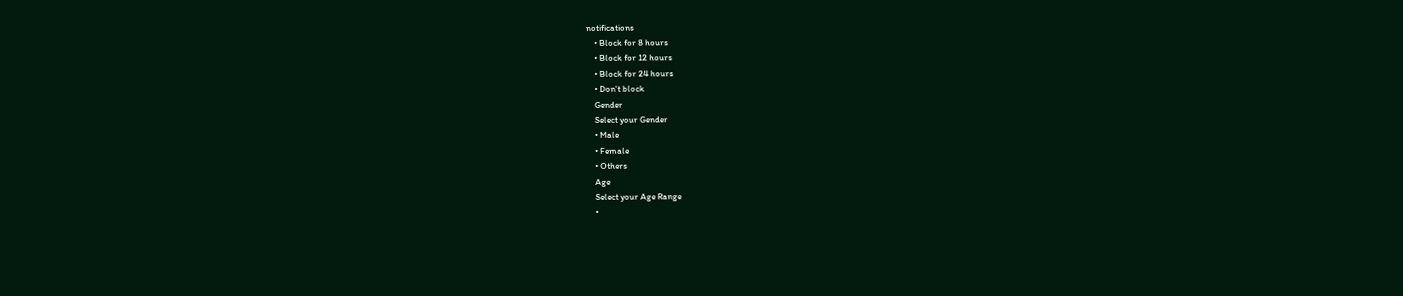notifications
    • Block for 8 hours
    • Block for 12 hours
    • Block for 24 hours
    • Don't block
    Gender
    Select your Gender
    • Male
    • Female
    • Others
    Age
    Select your Age Range
    •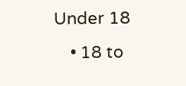Under 18
    • 18 to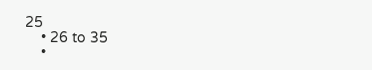25
    • 26 to 35
    •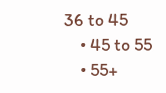36 to 45
    • 45 to 55
    • 55+